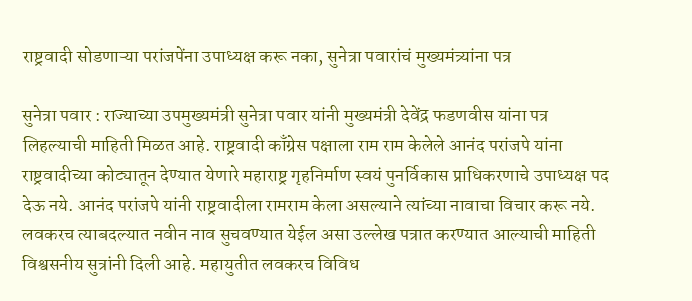राष्ट्रवादी सोडणाऱ्या परांजपेंना उपाध्यक्ष करू नका, सुनेत्रा पवारांचं मुख्यमंत्र्यांना पत्र

सुनेत्रा पवार : राज्याच्या उपमुख्यमंत्री सुनेत्रा पवार यांनी मुख्यमंत्री देवेंद्र फडणवीस यांना पत्र लिहल्याची माहिती मिळत आहे. राष्ट्रवादी काँग्रेस पक्षाला राम राम केलेले आनंद परांजपे यांना राष्ट्रवादीच्या कोट्यातून देण्यात येणारे महाराष्ट्र गृहनिर्माण स्वयं पुनर्विकास प्राधिकरणाचे उपाध्यक्ष पद देऊ नये. आनंद परांजपे यांनी राष्ट्रवादीला रामराम केला असल्याने त्यांच्या नावाचा विचार करू नये. लवकरच त्याबदल्यात नवीन नाव सुचवण्यात येईल असा उल्लेख पत्रात करण्यात आल्याची माहिती विश्वसनीय सुत्रांनी दिली आहे. महायुतीत लवकरच विविध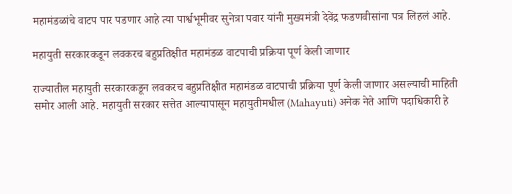महामंडळांचे वाटप पार पडणार आहे त्या पार्श्वभूमीवर सुनेत्रा पवार यांनी मुख्यमंत्री देवेंद्र फडणवीसांना पत्र लिहलं आहे.

महायुती सरकारकडून लवकरच बहुप्रतिक्षीत महामंडळ वाटपाची प्रक्रिया पूर्ण केली जाणार

राज्यातील महायुती सरकारकडून लवकरच बहुप्रतिक्षीत महामंडळ वाटपाची प्रक्रिया पूर्ण केली जाणार असल्याची माहिती समोर आली आहे. महायुती सरकार सत्तेत आल्यापासून महायुतीमधील (Mahayuti) अनेक नेते आणि पदाधिकारी हे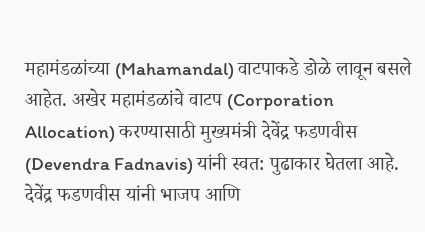महामंडळांच्या (Mahamandal) वाटपाकडे डोळे लावून बसले आहेत. अखेर महामंडळांचे वाटप (Corporation Allocation) करण्यासाठी मुख्यमंत्री देवेंद्र फडणवीस (Devendra Fadnavis) यांनी स्वत: पुढाकार घेतला आहे. देवेंद्र फडणवीस यांनी भाजप आणि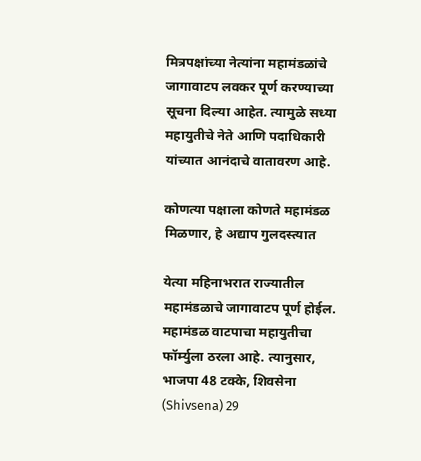मित्रपक्षांच्या नेत्यांना महामंडळांचे जागावाटप लवकर पूर्ण करण्याच्या सूचना दिल्या आहेत. त्यामुळे सध्या महायुतीचे नेते आणि पदाधिकारी यांच्यात आनंदाचे वातावरण आहे.

कोणत्या पक्षाला कोणते महामंडळ मिळणार, हे अद्याप गुलदस्त्यात

येत्या महिनाभरात राज्यातील महामंडळाचे जागावाटप पूर्ण होईल. महामंडळ वाटपाचा महायुतीचा फॉर्म्युला ठरला आहे. त्यानुसार, भाजपा 48 टक्के, शिवसेना (Shivsena) 29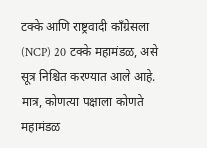टक्के आणि राष्ट्रवादी काँग्रेसला (NCP) 20 टक्के महामंडळ, असे सूत्र निश्चित करण्यात आले आहे. मात्र, कोणत्या पक्षाला कोणते महामंडळ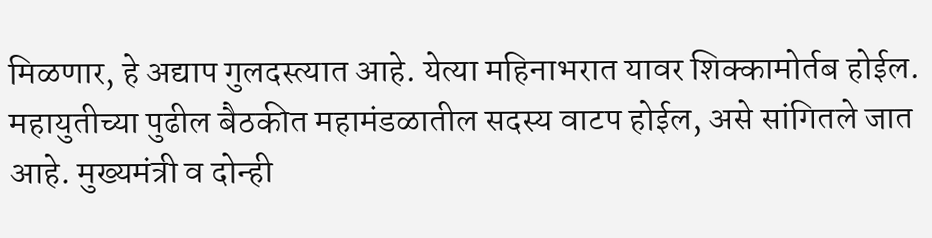मिळणार, हे अद्याप गुलदस्त्यात आहे. येत्या महिनाभरात यावर शिक्कामोर्तब होईल. महायुतीच्या पुढील बैठकीत महामंडळातील सदस्य वाटप होईल, असे सांगितले जात आहे. मुख्यमंत्री व दोन्ही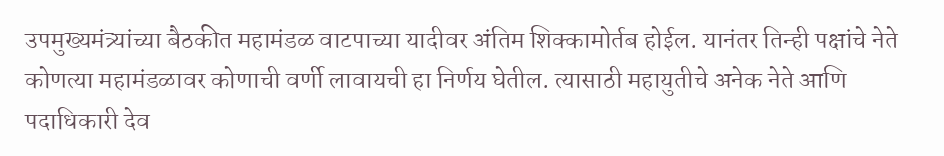उपमुख्यमंत्र्यांच्या बैठकीत महामंडळ वाटपाच्या यादीवर अंतिम शिक्कामोर्तब होईल. यानंतर तिन्ही पक्षांचे नेते कोणत्या महामंडळावर कोणाची वर्णी लावायची हा निर्णय घेतील. त्यासाठी महायुतीचे अनेक नेते आणि पदाधिकारी देव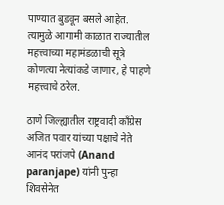पाण्यात बुडवून बसले आहेत. त्यामुळे आगामी काळात राज्यातील महत्त्वाच्या महामंडळाची सूत्रे कोणत्या नेत्यांकडे जाणार, हे पाहणे महत्त्वाचे ठरेल.

ठाणे जिल्ह्यातील राष्ट्रवादी काँग्रेस अजित पवार यांच्या पक्षाचे नेते आनंद परांजपे (Anand paranjape) यांनी पुन्हा शिवसेनेत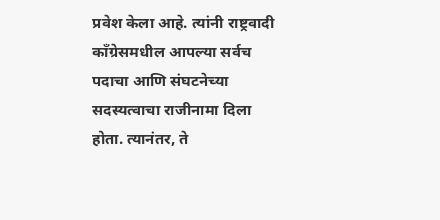प्रवेश केला आहे. त्यांनी राष्ट्रवादी काँग्रेसमधील आपल्या सर्वच पदाचा आणि संघटनेच्या सदस्यत्वाचा राजीनामा दिला होता. त्यानंतर, ते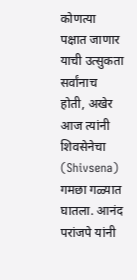कोणत्या पक्षात जाणार याची उत्सुकता सर्वांनाच होती, अखेर आज त्यांनी शिवसेनेचा (Shivsena) गमछा गळ्यात घातला. आनंद परांजपे यांनी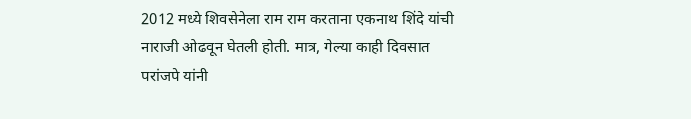2012 मध्ये शिवसेनेला राम राम करताना एकनाथ शिंदे यांची नाराजी ओढवून घेतली होती. मात्र, गेल्या काही दिवसात परांजपे यांनी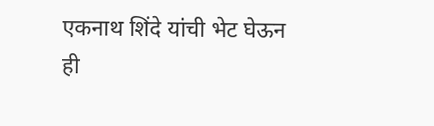एकनाथ शिंदे यांची भेट घेऊन ही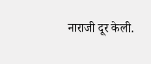नाराजी दूर केली.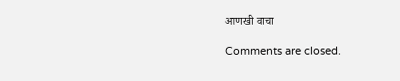आणखी वाचा

Comments are closed.